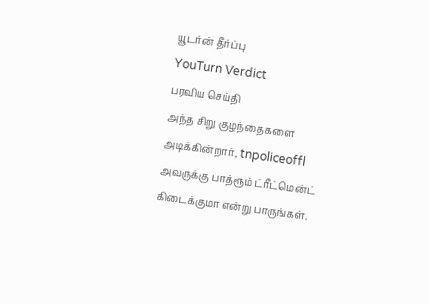யூடர்ன் தீர்ப்பு
YouTurn Verdict
பரவிய செய்தி
அந்த சிறு குழந்தைகளை அடிக்கின்றார், tnpoliceoffl அவருக்கு பாத்ரூம் ட்ரீட்மென்ட் கிடைக்குமா என்று பாருங்கள்.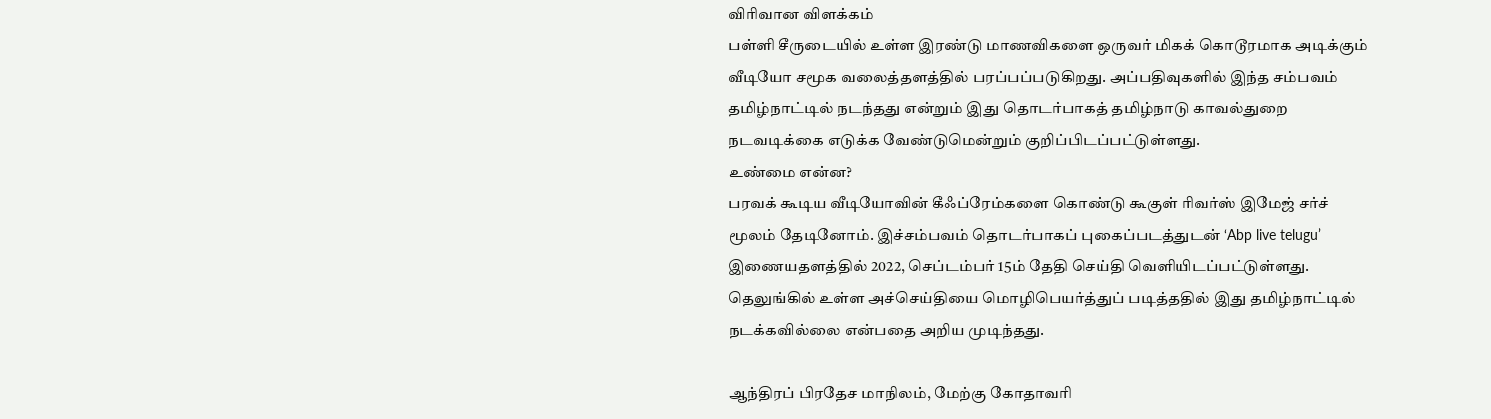விரிவான விளக்கம்
பள்ளி சீருடையில் உள்ள இரண்டு மாணவிகளை ஒருவர் மிகக் கொடூரமாக அடிக்கும் வீடியோ சமூக வலைத்தளத்தில் பரப்பப்படுகிறது. அப்பதிவுகளில் இந்த சம்பவம் தமிழ்நாட்டில் நடந்தது என்றும் இது தொடர்பாகத் தமிழ்நாடு காவல்துறை நடவடிக்கை எடுக்க வேண்டுமென்றும் குறிப்பிடப்பட்டுள்ளது.
உண்மை என்ன?
பரவக் கூடிய வீடியோவின் கீஃப்ரேம்களை கொண்டு கூகுள் ரிவர்ஸ் இமேஜ் சர்ச் மூலம் தேடினோம். இச்சம்பவம் தொடர்பாகப் புகைப்படத்துடன் ‘Abp live telugu’ இணையதளத்தில் 2022, செப்டம்பர் 15ம் தேதி செய்தி வெளியிடப்பட்டுள்ளது. தெலுங்கில் உள்ள அச்செய்தியை மொழிபெயர்த்துப் படித்ததில் இது தமிழ்நாட்டில் நடக்கவில்லை என்பதை அறிய முடிந்தது.

ஆந்திரப் பிரதேச மாநிலம், மேற்கு கோதாவரி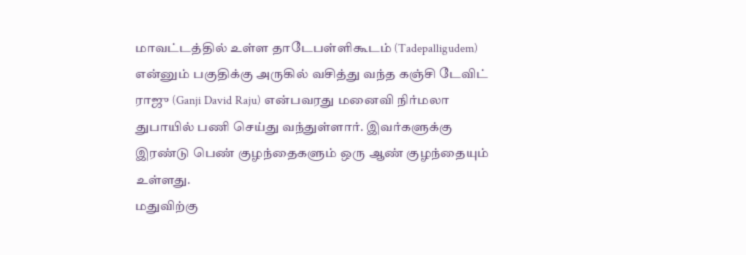மாவட்டத்தில் உள்ள தாடேபள்ளிகூடம் (Tadepalligudem) என்னும் பகுதிக்கு அருகில் வசித்து வந்த கஞ்சி டேவிட் ராஜு (Ganji David Raju) என்பவரது மனைவி நிர்மலா துபாயில் பணி செய்து வந்துள்ளார். இவர்களுக்கு இரண்டு பெண் குழந்தைகளும் ஒரு ஆண் குழந்தையும் உள்ளது.
மதுவிற்கு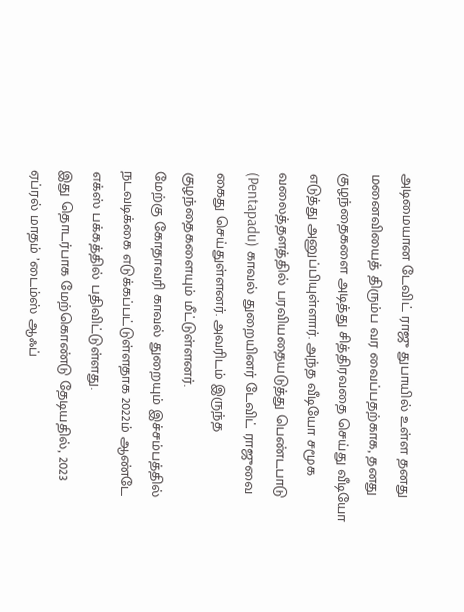அடிமையான டேவிட் ராஜு துபாயில் உள்ள தனது மனைவியைத் திரும்ப வர வைப்பதற்காக, தனது குழந்தைகளை அடித்து சித்திரவதை செய்து வீடியோ எடுத்து அனுப்பியுள்ளார். அந்த வீடியோ சமூக வலைத்தளத்தில் பரவியதையடுத்து பெண்டபாடு (Pentapadu) காவல் துறையினர் டேவிட் ராஜுவை கைது செய்துள்ளனர். அவரிடம் இருந்த குழந்தைகளையும் மீட்டுள்ளனர்.
மேற்கு கோதாவரி காவல் துறையும் இச்சம்பத்தில் நடவடிக்கை எடுக்கப்பட்டுள்ளதாக 2022ம் ஆண்டே எக்ஸ் பக்கத்தில் பதிவிட்டுள்ளது.
இது தொடர்பாக மேற்கொண்டு தேடியதில், 2023 ஏப்ரல் மாதம் ’டைம்ஸ் ஆஃப்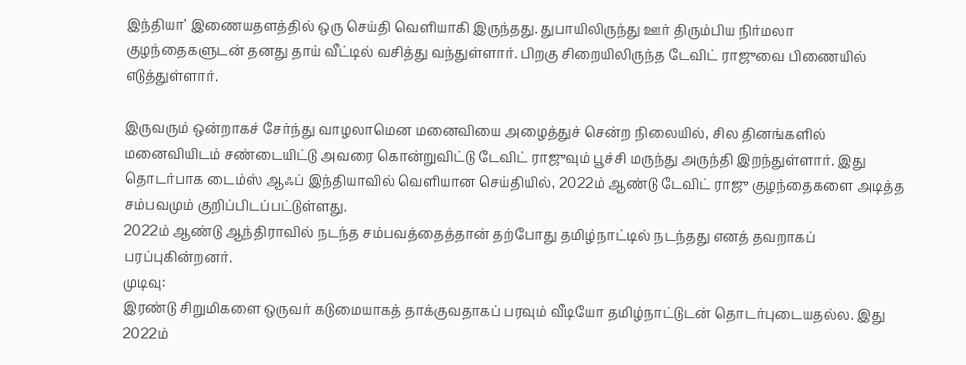இந்தியா’ இணையதளத்தில் ஒரு செய்தி வெளியாகி இருந்தது. துபாயிலிருந்து ஊர் திரும்பிய நிர்மலா குழந்தைகளுடன் தனது தாய் வீட்டில் வசித்து வந்துள்ளார். பிறகு சிறையிலிருந்த டேவிட் ராஜுவை பிணையில் எடுத்துள்ளார்.

இருவரும் ஒன்றாகச் சேர்ந்து வாழலாமென மனைவியை அழைத்துச் சென்ற நிலையில், சில தினங்களில் மனைவியிடம் சண்டையிட்டு அவரை கொன்றுவிட்டு டேவிட் ராஜுவும் பூச்சி மருந்து அருந்தி இறந்துள்ளார். இது தொடர்பாக டைம்ஸ் ஆஃப் இந்தியாவில் வெளியான செய்தியில், 2022ம் ஆண்டு டேவிட் ராஜு குழந்தைகளை அடித்த சம்பவமும் குறிப்பிடப்பட்டுள்ளது.
2022ம் ஆண்டு ஆந்திராவில் நடந்த சம்பவத்தைத்தான் தற்போது தமிழ்நாட்டில் நடந்தது எனத் தவறாகப் பரப்புகின்றனர்.
முடிவு:
இரண்டு சிறுமிகளை ஒருவர் கடுமையாகத் தாக்குவதாகப் பரவும் வீடியோ தமிழ்நாட்டுடன் தொடர்புடையதல்ல. இது 2022ம்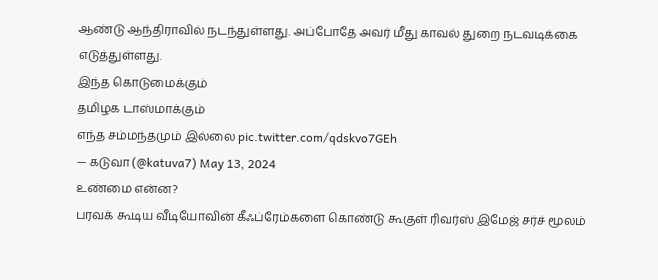ஆண்டு ஆந்திராவில் நடந்துள்ளது. அப்போதே அவர் மீது காவல் துறை நடவடிக்கை எடுத்துள்ளது.
இந்த கொடுமைக்கும்
தமிழக டாஸ்மாக்கும்
எந்த சம்மந்தமும் இல்லை pic.twitter.com/qdskvo7GEh
— கடுவா (@katuva7) May 13, 2024
உண்மை என்ன?
பரவக் கூடிய வீடியோவின் கீஃப்ரேம்களை கொண்டு கூகுள் ரிவர்ஸ் இமேஜ் சர்ச் மூலம்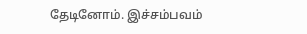தேடினோம். இச்சம்பவம்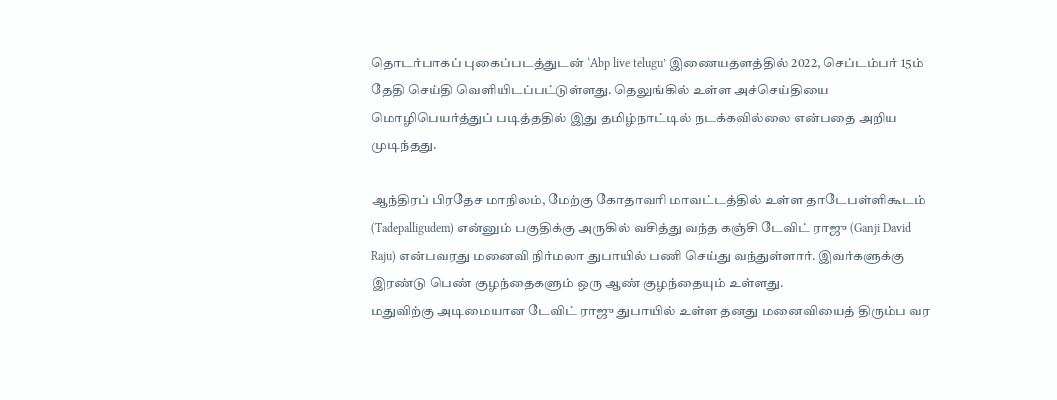தொடர்பாகப் புகைப்படத்துடன் ‘Abp live telugu’ இணையதளத்தில் 2022, செப்டம்பர் 15ம் தேதி செய்தி வெளியிடப்பட்டுள்ளது. தெலுங்கில் உள்ள அச்செய்தியை மொழிபெயர்த்துப் படித்ததில் இது தமிழ்நாட்டில் நடக்கவில்லை என்பதை அறிய முடிந்தது.

ஆந்திரப் பிரதேச மாநிலம், மேற்கு கோதாவரி மாவட்டத்தில் உள்ள தாடேபள்ளிகூடம் (Tadepalligudem) என்னும் பகுதிக்கு அருகில் வசித்து வந்த கஞ்சி டேவிட் ராஜு (Ganji David Raju) என்பவரது மனைவி நிர்மலா துபாயில் பணி செய்து வந்துள்ளார். இவர்களுக்கு இரண்டு பெண் குழந்தைகளும் ஒரு ஆண் குழந்தையும் உள்ளது.
மதுவிற்கு அடிமையான டேவிட் ராஜு துபாயில் உள்ள தனது மனைவியைத் திரும்ப வர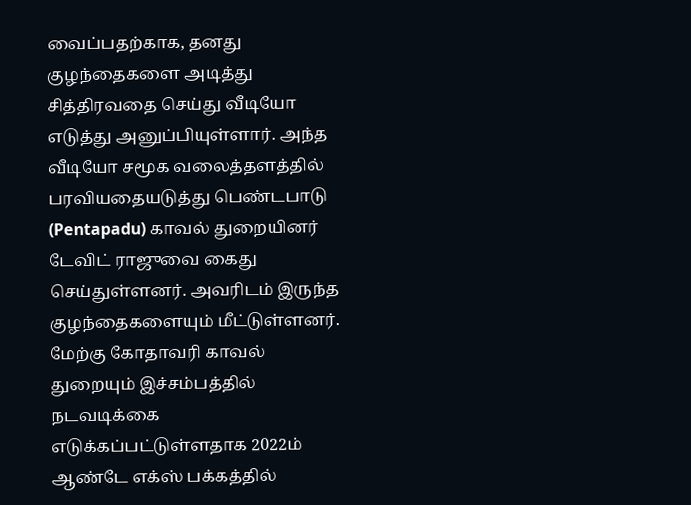வைப்பதற்காக, தனது குழந்தைகளை அடித்து சித்திரவதை செய்து வீடியோ எடுத்து அனுப்பியுள்ளார். அந்த வீடியோ சமூக வலைத்தளத்தில் பரவியதையடுத்து பெண்டபாடு (Pentapadu) காவல் துறையினர் டேவிட் ராஜுவை கைது செய்துள்ளனர். அவரிடம் இருந்த குழந்தைகளையும் மீட்டுள்ளனர்.
மேற்கு கோதாவரி காவல் துறையும் இச்சம்பத்தில் நடவடிக்கை எடுக்கப்பட்டுள்ளதாக 2022ம் ஆண்டே எக்ஸ் பக்கத்தில்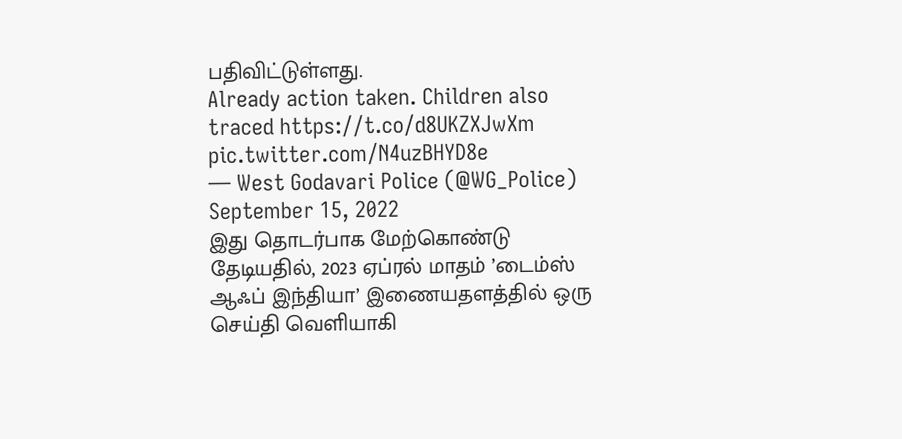பதிவிட்டுள்ளது.
Already action taken. Children also traced https://t.co/d8UKZXJwXm pic.twitter.com/N4uzBHYD8e
— West Godavari Police (@WG_Police) September 15, 2022
இது தொடர்பாக மேற்கொண்டு தேடியதில், 2023 ஏப்ரல் மாதம் ’டைம்ஸ் ஆஃப் இந்தியா’ இணையதளத்தில் ஒரு செய்தி வெளியாகி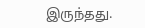இருந்தது.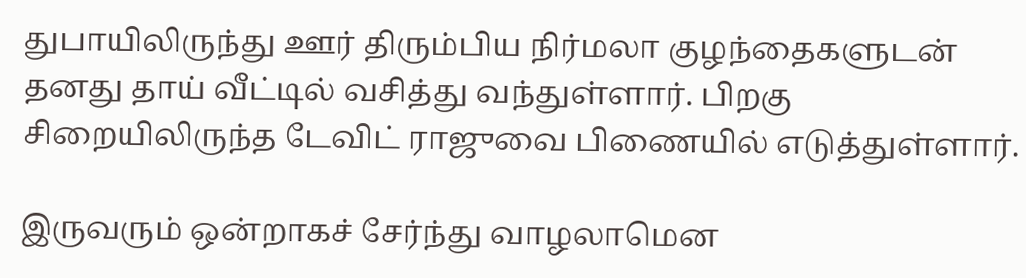துபாயிலிருந்து ஊர் திரும்பிய நிர்மலா குழந்தைகளுடன் தனது தாய் வீட்டில் வசித்து வந்துள்ளார். பிறகு சிறையிலிருந்த டேவிட் ராஜுவை பிணையில் எடுத்துள்ளார்.

இருவரும் ஒன்றாகச் சேர்ந்து வாழலாமென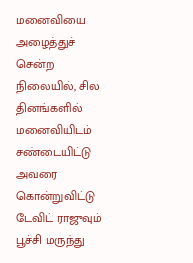மனைவியை அழைத்துச் சென்ற நிலையில், சில தினங்களில் மனைவியிடம் சண்டையிட்டு அவரை கொன்றுவிட்டு டேவிட் ராஜுவும் பூச்சி மருந்து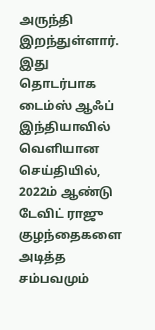அருந்தி இறந்துள்ளார். இது தொடர்பாக டைம்ஸ் ஆஃப் இந்தியாவில் வெளியான செய்தியில், 2022ம் ஆண்டு டேவிட் ராஜு குழந்தைகளை அடித்த சம்பவமும்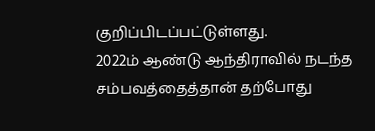குறிப்பிடப்பட்டுள்ளது.
2022ம் ஆண்டு ஆந்திராவில் நடந்த சம்பவத்தைத்தான் தற்போது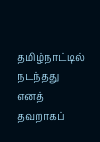தமிழ்நாட்டில் நடந்தது எனத் தவறாகப்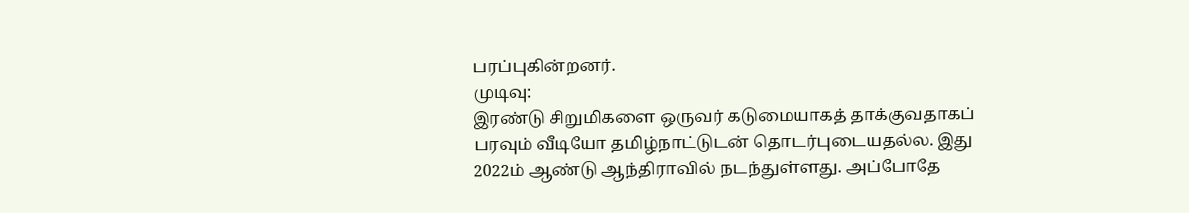பரப்புகின்றனர்.
முடிவு:
இரண்டு சிறுமிகளை ஒருவர் கடுமையாகத் தாக்குவதாகப் பரவும் வீடியோ தமிழ்நாட்டுடன் தொடர்புடையதல்ல. இது 2022ம் ஆண்டு ஆந்திராவில் நடந்துள்ளது. அப்போதே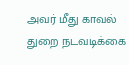அவர் மீது காவல் துறை நடவடிக்கை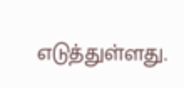எடுத்துள்ளது.